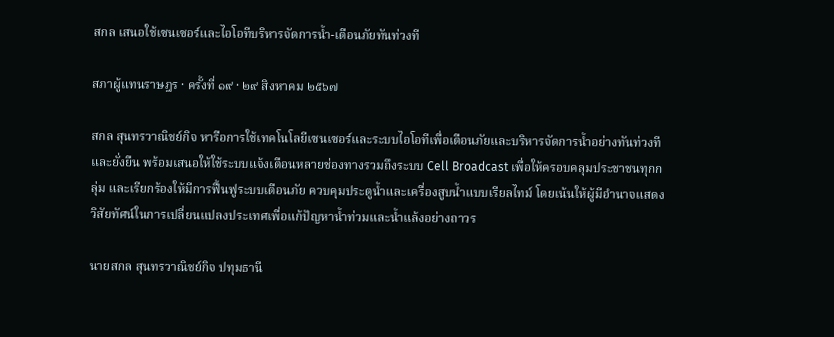สกล เสนอใช้เซนเซอร์และไอโอทีบริหารจัดการน้ำ-เตือนภัยทันท่วงที

สภาผู้แทนราษฎร · ครั้งที่ ๑๙ · ๒๙ สิงหาคม ๒๕๖๗

สกล สุนทรวาณิชย์กิจ หารือการใช้เทคโนโลยีเซนเซอร์และระบบไอโอทีเพื่อเตือนภัยและบริหารจัดการน้ำอย่างทันท่วงทีและยั่งยืน พร้อมเสนอให้ใช้ระบบแจ้งเตือนหลายช่องทางรวมถึงระบบ Cell Broadcast เพื่อให้ครอบคลุมประชาชนทุกกลุ่ม และเรียกร้องให้มีการฟื้นฟูระบบเตือนภัย ควบคุมประตูน้ำและเครื่องสูบน้ำแบบเรียลไทม์ โดยเน้นให้ผู้มีอำนาจแสดงวิสัยทัศน์ในการเปลี่ยนแปลงประเทศเพื่อแก้ปัญหาน้ำท่วมและน้ำแล้งอย่างถาวร

นายสกล สุนทรวาณิชย์กิจ ปทุมธานี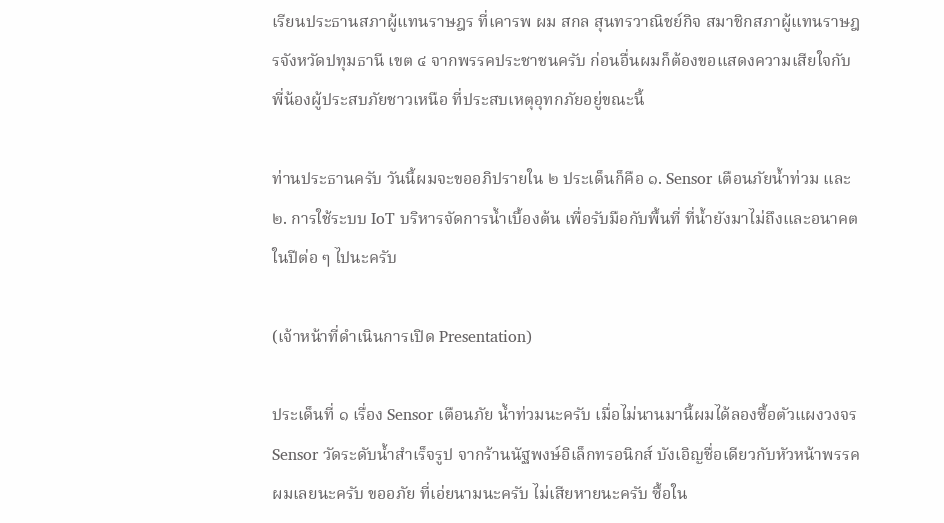เรียนประธานสภาผู้แทนราษฎร ที่เคารพ ผม สกล สุนทรวาณิชย์กิจ สมาชิกสภาผู้แทนราษฎรจังหวัดปทุมธานี เขต ๔ จากพรรคประชาชนครับ ก่อนอื่นผมก็ต้องขอแสดงความเสียใจกับพี่น้องผู้ประสบภัยชาวเหนือ ที่ประสบเหตุอุทกภัยอยู่ขณะนี้

ท่านประธานครับ วันนี้ผมจะขออภิปรายใน ๒ ประเด็นก็คือ ๑. Sensor เตือนภัยน้ำท่วม และ ๒. การใช้ระบบ IoT บริหารจัดการน้ำเบื้องต้น เพื่อรับมือกับพื้นที่ ที่น้ำยังมาไม่ถึงและอนาคตในปีต่อ ๆ ไปนะครับ

(เจ้าหน้าที่ดำเนินการเปิด Presentation)

ประเด็นที่ ๑ เรื่อง Sensor เตือนภัย น้ำท่วมนะครับ เมื่อไม่นานมานี้ผมได้ลองซื้อตัวแผงวงจร Sensor วัดระดับน้ำสำเร็จรูป จากร้านนัฐพงษ์อิเล็กทรอนิกส์ บังเอิญชื่อเดียวกับหัวหน้าพรรคผมเลยนะครับ ขออภัย ที่เอ่ยนามนะครับ ไม่เสียหายนะครับ ซื้อใน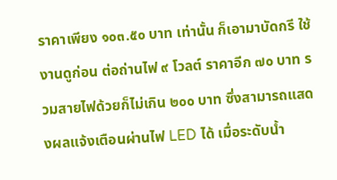ราคาเพียง ๑๐๓.๕๐ บาท เท่านั้น ก็เอามาบัดกรี ใช้งานดูก่อน ต่อถ่านไฟ ๙ โวลต์ ราคาอีก ๗๐ บาท รวมสายไฟด้วยก็ไม่เกิน ๒๐๐ บาท ซึ่งสามารถแสดงผลแจ้งเตือนผ่านไฟ LED ได้ เมื่อระดับน้ำ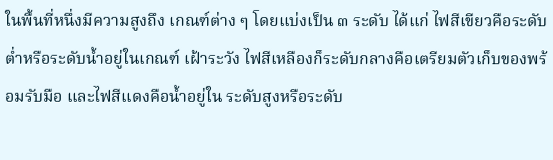ในพื้นที่หนึ่งมีความสูงถึง เกณฑ์ต่าง ๆ โดยแบ่งเป็น ๓ ระดับ ได้แก่ ไฟสีเขียวคือระดับต่ำหรือระดับน้ำอยู่ในเกณฑ์ เฝ้าระวัง ไฟสีเหลืองก็ระดับกลางคือเตรียมตัวเก็บของพร้อมรับมือ และไฟสีแดงคือน้ำอยู่ใน ระดับสูงหรือระดับ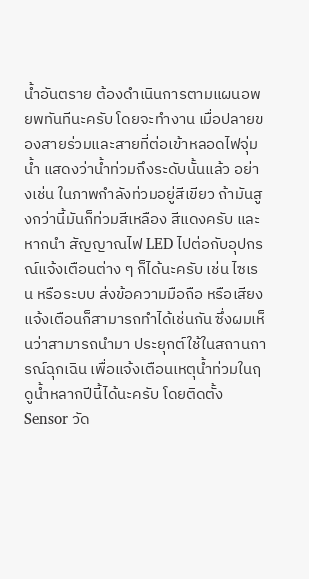น้ำอันตราย ต้องดำเนินการตามแผนอพยพทันทีนะครับ โดยจะทำงาน เมื่อปลายของสายร่วมและสายที่ต่อเข้าหลอดไฟจุ่มน้ำ แสดงว่าน้ำท่วมถึงระดับนั้นแล้ว อย่างเช่น ในภาพกำลังท่วมอยู่สีเขียว ถ้ามันสูงกว่านี้มันก็ท่วมสีเหลือง สีแดงครับ และหากนำ สัญญาณไฟ LED ไปต่อกับอุปกรณ์แจ้งเตือนต่าง ๆ ก็ได้นะครับ เช่น ไซเรน หรือระบบ ส่งข้อความมือถือ หรือเสียงแจ้งเตือนก็สามารถทำได้เช่นกัน ซึ่งผมเห็นว่าสามารถนำมา ประยุกต์ใช้ในสถานการณ์ฉุกเฉิน เพื่อแจ้งเตือนเหตุน้ำท่วมในฤดูน้ำหลากปีนี้ได้นะครับ โดยติดตั้ง Sensor วัด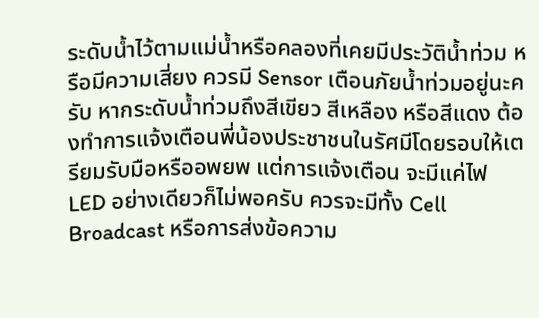ระดับน้ำไว้ตามแม่น้ำหรือคลองที่เคยมีประวัติน้ำท่วม หรือมีความเสี่ยง ควรมี Sensor เตือนภัยน้ำท่วมอยู่นะครับ หากระดับน้ำท่วมถึงสีเขียว สีเหลือง หรือสีแดง ต้องทำการแจ้งเตือนพี่น้องประชาชนในรัศมีโดยรอบให้เตรียมรับมือหรืออพยพ แต่การแจ้งเตือน จะมีแค่ไฟ LED อย่างเดียวก็ไม่พอครับ ควรจะมีทั้ง Cell Broadcast หรือการส่งข้อความ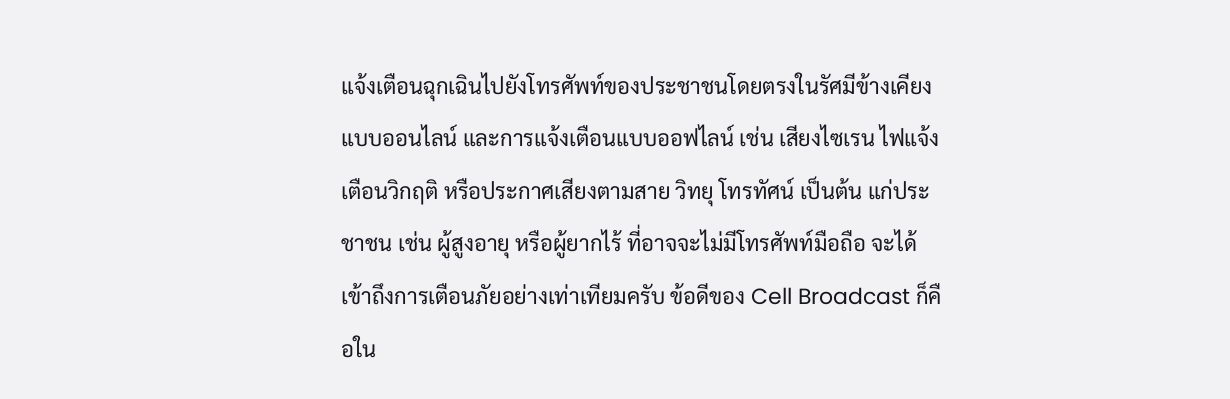แจ้งเตือนฉุกเฉินไปยังโทรศัพท์ของประชาชนโดยตรงในรัศมีข้างเคียงแบบออนไลน์ และการแจ้งเตือนแบบออฟไลน์ เช่น เสียงไซเรน ไฟแจ้งเตือนวิกฤติ หรือประกาศเสียงตามสาย วิทยุ โทรทัศน์ เป็นต้น แก่ประชาชน เช่น ผู้สูงอายุ หรือผู้ยากไร้ ที่อาจจะไม่มีโทรศัพท์มือถือ จะได้เข้าถึงการเตือนภัยอย่างเท่าเทียมครับ ข้อดีของ Cell Broadcast ก็คือใน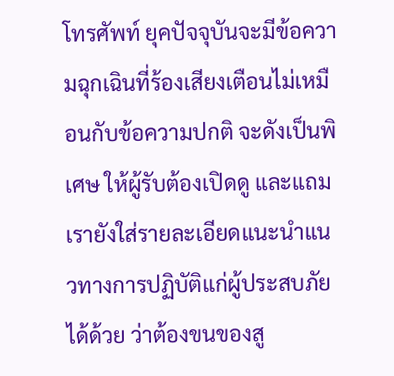โทรศัพท์ ยุคปัจจุบันจะมีข้อความฉุกเฉินที่ร้องเสียงเตือนไม่เหมือนกับข้อความปกติ จะดังเป็นพิเศษ ให้ผู้รับต้องเปิดดู และแถมเรายังใส่รายละเอียดแนะนำแนวทางการปฏิบัติแก่ผู้ประสบภัยได้ด้วย ว่าต้องขนของสู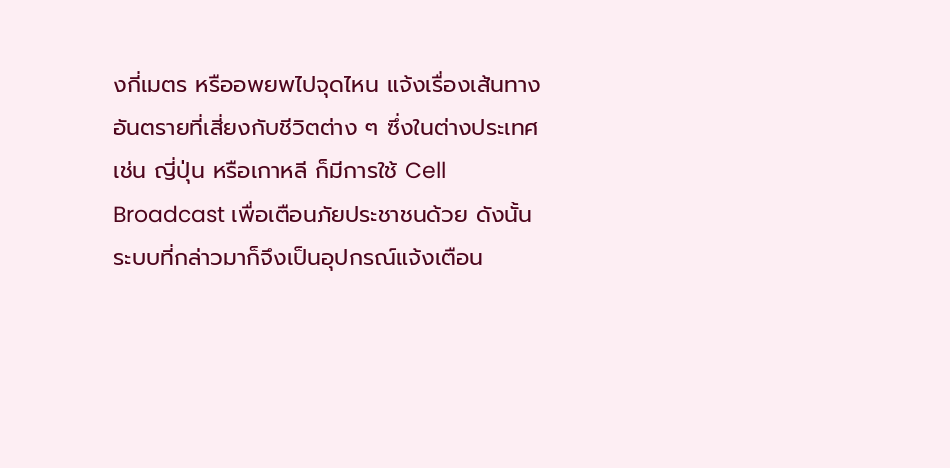งกี่เมตร หรืออพยพไปจุดไหน แจ้งเรื่องเส้นทางอันตรายที่เสี่ยงกับชีวิตต่าง ๆ ซึ่งในต่างประเทศ เช่น ญี่ปุ่น หรือเกาหลี ก็มีการใช้ Cell Broadcast เพื่อเตือนภัยประชาชนด้วย ดังนั้นระบบที่กล่าวมาก็จึงเป็นอุปกรณ์แจ้งเตือน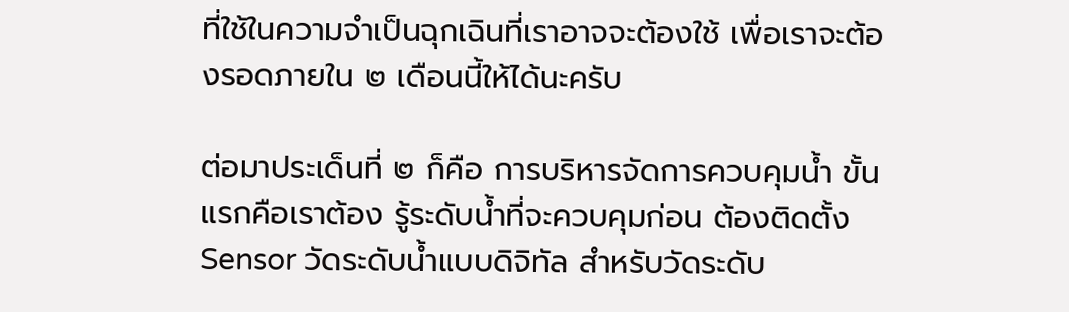ที่ใช้ในความจำเป็นฉุกเฉินที่เราอาจจะต้องใช้ เพื่อเราจะต้องรอดภายใน ๒ เดือนนี้ให้ได้นะครับ

ต่อมาประเด็นที่ ๒ ก็คือ การบริหารจัดการควบคุมน้ำ ขั้นแรกคือเราต้อง รู้ระดับน้ำที่จะควบคุมก่อน ต้องติดตั้ง Sensor วัดระดับน้ำแบบดิจิทัล สำหรับวัดระดับ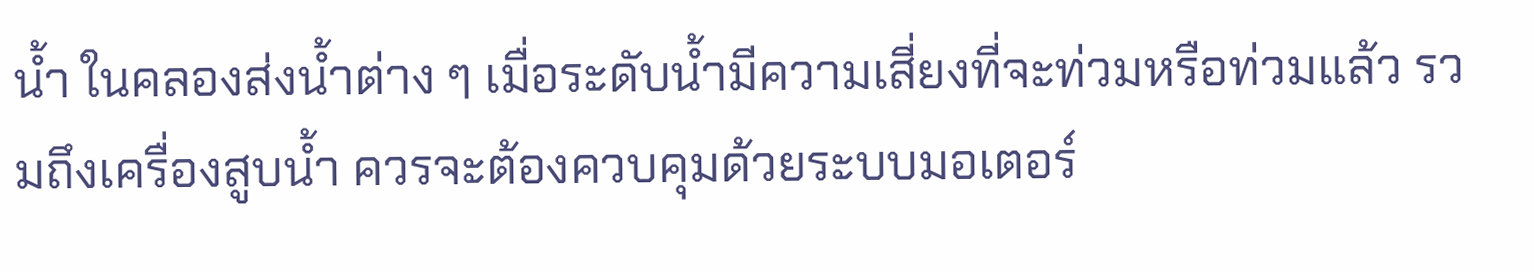น้ำ ในคลองส่งน้ำต่าง ๆ เมื่อระดับน้ำมีความเสี่ยงที่จะท่วมหรือท่วมแล้ว รวมถึงเครื่องสูบน้ำ ควรจะต้องควบคุมด้วยระบบมอเตอร์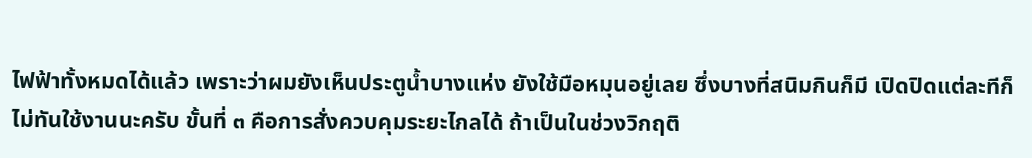ไฟฟ้าทั้งหมดได้แล้ว เพราะว่าผมยังเห็นประตูน้ำบางแห่ง ยังใช้มือหมุนอยู่เลย ซึ่งบางที่สนิมกินก็มี เปิดปิดแต่ละทีก็ไม่ทันใช้งานนะครับ ขั้นที่ ๓ คือการสั่งควบคุมระยะไกลได้ ถ้าเป็นในช่วงวิกฤติ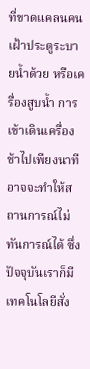ที่ขาดแคลนคนเฝ้าประตูระบายน้ำด้วย หรือเครื่องสูบน้ำ การเข้าเดินเครื่องช้าไปเพียงนาที อาจจะทำให้สถานการณ์ไม่ทันการณ์ได้ ซึ่งปัจจุบันเราก็มีเทคโนโลยีสั่ง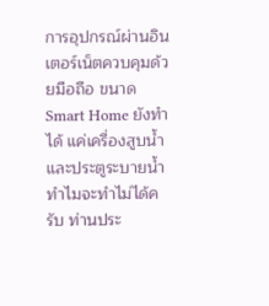การอุปกรณ์ผ่านอินเตอร์เน็ตควบคุมด้วยมือถือ ขนาด Smart Home ยังทำได้ แค่เครื่องสูบน้ำและประตูระบายน้ำทำไมจะทำไม่ได้ครับ ท่านประ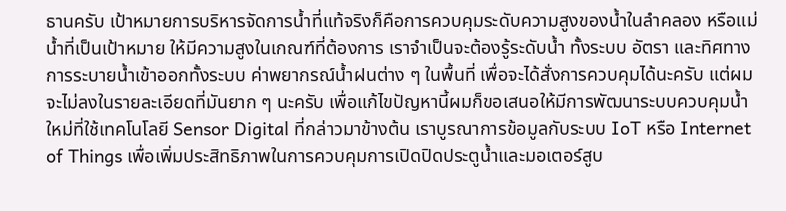ธานครับ เป้าหมายการบริหารจัดการน้ำที่แท้จริงก็คือการควบคุมระดับความสูงของน้ำในลำคลอง หรือแม่น้ำที่เป็นเป้าหมาย ให้มีความสูงในเกณฑ์ที่ต้องการ เราจำเป็นจะต้องรู้ระดับน้ำ ทั้งระบบ อัตรา และทิศทางการระบายน้ำเข้าออกทั้งระบบ ค่าพยากรณ์น้ำฝนต่าง ๆ ในพื้นที่ เพื่อจะได้สั่งการควบคุมได้นะครับ แต่ผมจะไม่ลงในรายละเอียดที่มันยาก ๆ นะครับ เพื่อแก้ไขปัญหานี้ผมก็ขอเสนอให้มีการพัฒนาระบบควบคุมน้ำใหม่ที่ใช้เทคโนโลยี Sensor Digital ที่กล่าวมาข้างต้น เราบูรณาการข้อมูลกับระบบ IoT หรือ Internet of Things เพื่อเพิ่มประสิทธิภาพในการควบคุมการเปิดปิดประตูน้ำและมอเตอร์สูบ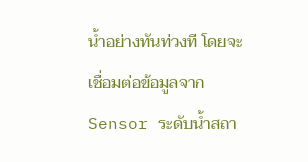น้ำอย่างทันท่วงที โดยจะเชื่อมต่อข้อมูลจาก Sensor ระดับน้ำสถา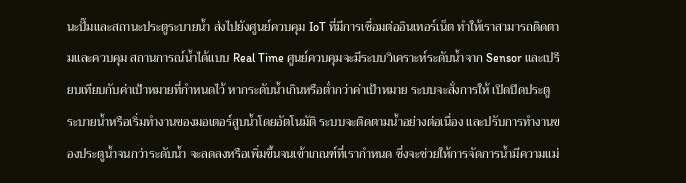นะปั๊มและสถานะประตูระบายน้ำ ส่งไปยังศูนย์ควบคุม IoT ที่มีการเชื่อมต่ออินเทอร์เน็ต ทำให้เราสามารถติดตามและควบคุม สถานการณ์น้ำได้แบบ Real Time ศูนย์ควบคุมจะมีระบบวิเคราะห์ระดับน้ำจาก Sensor และเปรียบเทียบกับค่าเป้าหมายที่กำหนดไว้ หากระดับน้ำเกินหรือต่ำกว่าค่าเป้าหมาย ระบบจะสั่งการให้ เปิดปิดประตูระบายน้ำหรือเริ่มทำงานของมอเตอร์สูบน้ำโดยอัตโนมัติ ระบบจะติดตามน้ำอย่างต่อเนื่อง และปรับการทำงานของประตูน้ำจนกว่าระดับน้ำ จะลดลงหรือเพิ่มขึ้นจนเข้าเกณฑ์ที่เรากำหนด ซึ่งจะช่วยให้การจัดการน้ำมีความแม่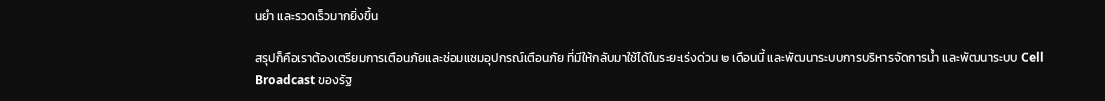นยำ และรวดเร็วมากยิ่งขึ้น

สรุปก็คือเราต้องเตรียมการเตือนภัยและซ่อมแซมอุปกรณ์เตือนภัย ที่มีให้กลับมาใช้ได้ในระยะเร่งด่วน ๒ เดือนนี้ และพัฒนาระบบการบริหารจัดการน้ำ และพัฒนาระบบ Cell Broadcast ของรัฐ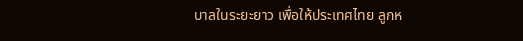บาลในระยะยาว เพื่อให้ประเทศไทย ลูกห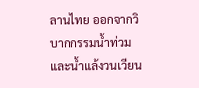ลานไทย ออกจากวิบากกรรมน้ำท่วมและน้ำแล้งวนเวียน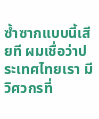ซ้ำซากแบบนี้เสียที ผมเชื่อว่าประเทศไทยเรา มีวิศวกรที่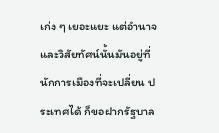เก่ง ๆ เยอะแยะ แต่อำนาจและวิสัยทัศน์นั้นมันอยู่ที่นักการเมืองที่จะเปลี่ยน ประเทศได้ ก็ขอฝากรัฐบาล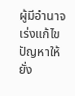ผู้มีอำนาจเร่งแก้ไขปัญหาให้ยั่ง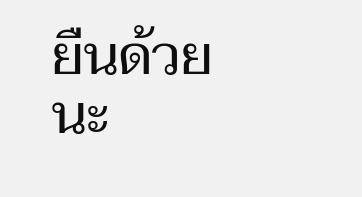ยืนด้วยนะ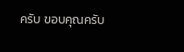ครับ ขอบคุณครับ